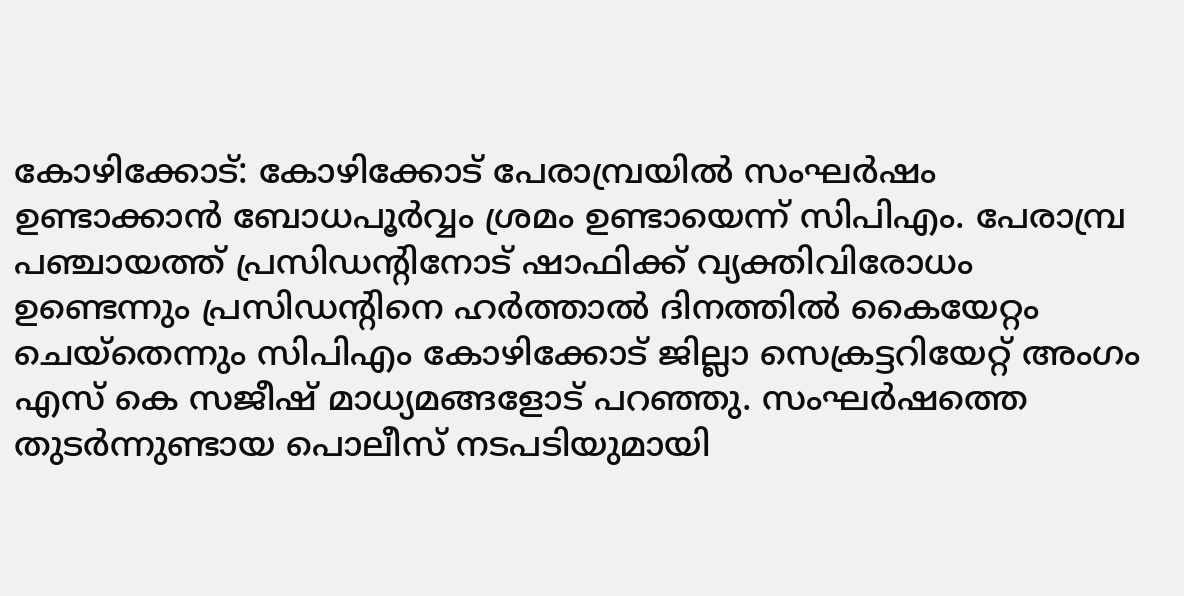കോഴിക്കോട്: കോഴിക്കോട് പേരാമ്പ്രയിൽ സംഘർഷം ഉണ്ടാക്കാൻ ബോധപൂർവ്വം ശ്രമം ഉണ്ടായെന്ന് സിപിഎം. പേരാമ്പ്ര പഞ്ചായത്ത് പ്രസിഡന്റിനോട് ഷാഫിക്ക് വ്യക്തിവിരോധം ഉണ്ടെന്നും പ്രസിഡന്റിനെ ഹർത്താൽ ദിനത്തിൽ കൈയേറ്റം ചെയ്തെന്നും സിപിഎം കോഴിക്കോട് ജില്ലാ സെക്രട്ടറിയേറ്റ് അംഗം എസ് കെ സജീഷ് മാധ്യമങ്ങളോട് പറഞ്ഞു. സംഘർഷത്തെ തുടർന്നുണ്ടായ പൊലീസ് നടപടിയുമായി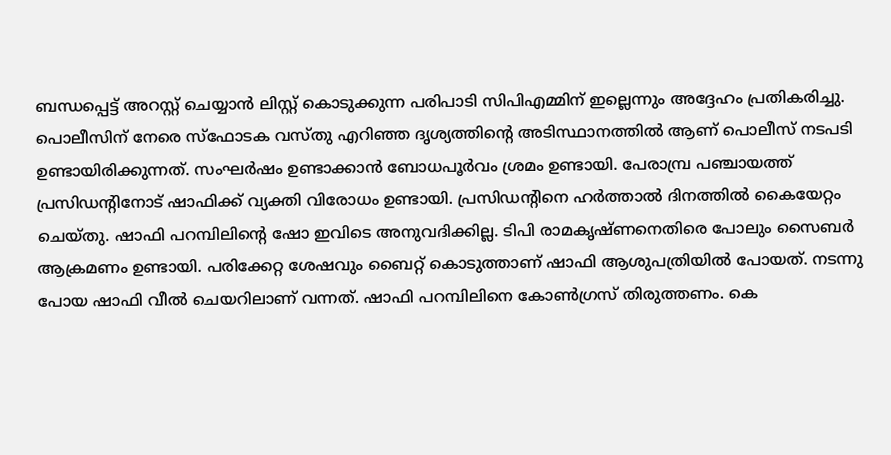ബന്ധപ്പെട്ട് അറസ്റ്റ് ചെയ്യാൻ ലിസ്റ്റ് കൊടുക്കുന്ന പരിപാടി സിപിഎമ്മിന് ഇല്ലെന്നും അദ്ദേഹം പ്രതികരിച്ചു.
പൊലീസിന് നേരെ സ്ഫോടക വസ്തു എറിഞ്ഞ ദൃശ്യത്തിന്റെ അടിസ്ഥാനത്തിൽ ആണ് പൊലീസ് നടപടി ഉണ്ടായിരിക്കുന്നത്. സംഘർഷം ഉണ്ടാക്കാൻ ബോധപൂർവം ശ്രമം ഉണ്ടായി. പേരാമ്പ്ര പഞ്ചായത്ത് പ്രസിഡന്റിനോട് ഷാഫിക്ക് വ്യക്തി വിരോധം ഉണ്ടായി. പ്രസിഡന്റിനെ ഹർത്താൽ ദിനത്തിൽ കൈയേറ്റം ചെയ്തു. ഷാഫി പറമ്പിലിന്റെ ഷോ ഇവിടെ അനുവദിക്കില്ല. ടിപി രാമകൃഷ്ണനെതിരെ പോലും സൈബർ ആക്രമണം ഉണ്ടായി. പരിക്കേറ്റ ശേഷവും ബൈറ്റ് കൊടുത്താണ് ഷാഫി ആശുപത്രിയിൽ പോയത്. നടന്നു പോയ ഷാഫി വീൽ ചെയറിലാണ് വന്നത്. ഷാഫി പറമ്പിലിനെ കോൺഗ്രസ് തിരുത്തണം. കെ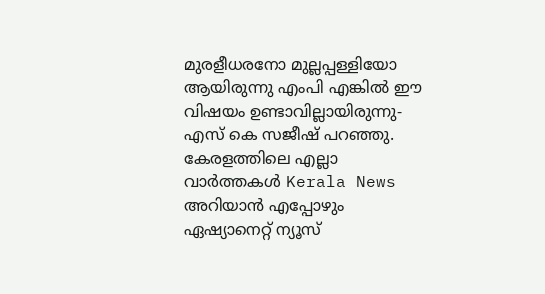മുരളീധരനോ മുല്ലപ്പള്ളിയോ ആയിരുന്നു എംപി എങ്കിൽ ഈ വിഷയം ഉണ്ടാവില്ലായിരുന്നു- എസ് കെ സജീഷ് പറഞ്ഞു.
കേരളത്തിലെ എല്ലാ വാർത്തകൾ Kerala News അറിയാൻ എപ്പോഴും ഏഷ്യാനെറ്റ് ന്യൂസ്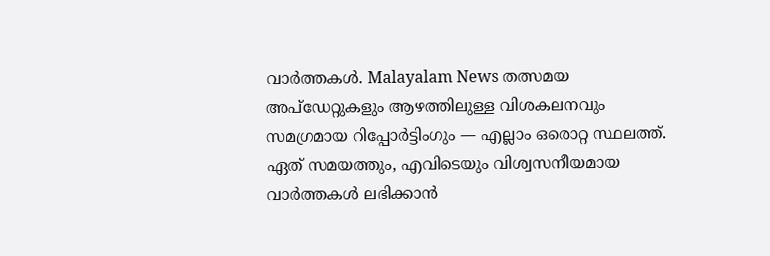വാർത്തകൾ. Malayalam News തത്സമയ അപ്ഡേറ്റുകളും ആഴത്തിലുള്ള വിശകലനവും സമഗ്രമായ റിപ്പോർട്ടിംഗും — എല്ലാം ഒരൊറ്റ സ്ഥലത്ത്. ഏത് സമയത്തും, എവിടെയും വിശ്വസനീയമായ വാർത്തകൾ ലഭിക്കാൻ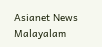Asianet News Malayalam